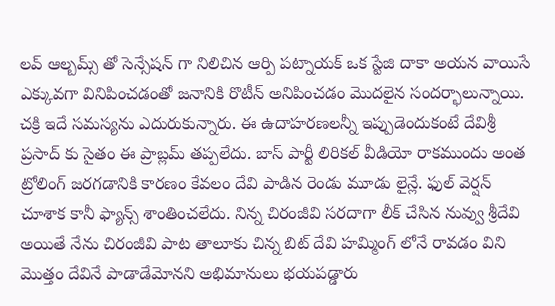లవ్ ఆల్బమ్స్ తో సెన్సేషన్ గా నిలిచిన ఆర్పి పట్నాయక్ ఒక స్టేజి దాకా అయన వాయిసే ఎక్కువగా వినిపించడంతో జనానికి రొటీన్ అనిపించడం మొదలైన సందర్భాలున్నాయి. చక్రి ఇదే సమస్యను ఎదురుకున్నారు. ఈ ఉదాహరణలన్నీ ఇప్పుడెందుకంటే దేవిశ్రీ ప్రసాద్ కు సైతం ఈ ప్రాబ్లమ్ తప్పలేదు. బాస్ పార్టీ లిరికల్ వీడియో రాకముందు అంత ట్రోలింగ్ జరగడానికి కారణం కేవలం దేవి పాడిన రెండు మూడు లైన్లే. ఫుల్ వెర్షన్ చూశాక కానీ ఫ్యాన్స్ శాంతించలేదు. నిన్న చిరంజీవి సరదాగా లీక్ చేసిన నువ్వు శ్రీదేవి అయితే నేను చిరంజీవి పాట తాలూకు చిన్న బిట్ దేవి హమ్మింగ్ లోనే రావడం విని మొత్తం దేవినే పాడాడేమోనని అభిమానులు భయపడ్డారు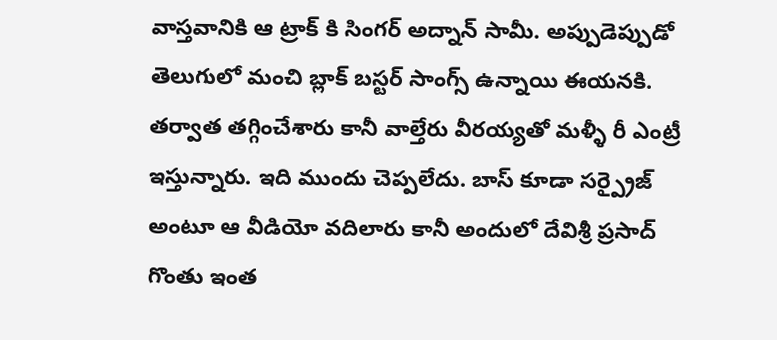వాస్తవానికి ఆ ట్రాక్ కి సింగర్ అద్నాన్ సామీ. అప్పుడెప్పుడో తెలుగులో మంచి బ్లాక్ బస్టర్ సాంగ్స్ ఉన్నాయి ఈయనకి. తర్వాత తగ్గించేశారు కానీ వాల్తేరు వీరయ్యతో మళ్ళీ రీ ఎంట్రీ ఇస్తున్నారు. ఇది ముందు చెప్పలేదు. బాస్ కూడా సర్ప్రైజ్ అంటూ ఆ వీడియో వదిలారు కానీ అందులో దేవిశ్రీ ప్రసాద్ గొంతు ఇంత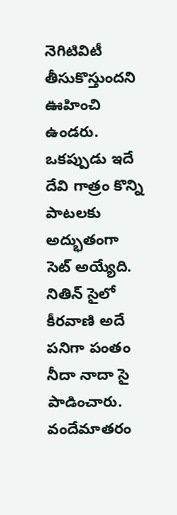నెగిటివిటీ తీసుకొస్తుందని ఊహించి ఉండరు. ఒకప్పుడు ఇదే దేవి గాత్రం కొన్ని పాటలకు అద్భుతంగా సెట్ అయ్యేది. నితిన్ సైలో కీరవాణి అదే పనిగా పంతం నీదా నాదా సై పాడించారు. వందేమాతరం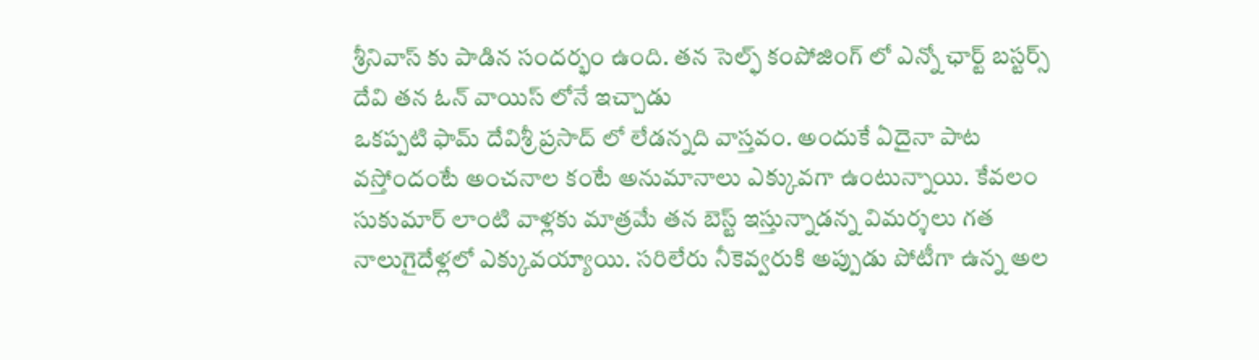శ్రీనివాస్ కు పాడిన సందర్భం ఉంది. తన సెల్ఫ్ కంపోజింగ్ లో ఎన్నో ఛార్ట్ బస్టర్స్ దేవి తన ఓన్ వాయిస్ లోనే ఇచ్చాడు
ఒకప్పటి ఫామ్ దేవిశ్రీ ప్రసాద్ లో లేడన్నది వాస్తవం. అందుకే ఏదైనా పాట వస్తోందంటే అంచనాల కంటే అనుమానాలు ఎక్కువగా ఉంటున్నాయి. కేవలం సుకుమార్ లాంటి వాళ్లకు మాత్రమే తన బెస్ట్ ఇస్తున్నాడన్న విమర్శలు గత నాలుగైదేళ్లలో ఎక్కువయ్యాయి. సరిలేరు నీకెవ్వరుకి అప్పుడు పోటీగా ఉన్న అల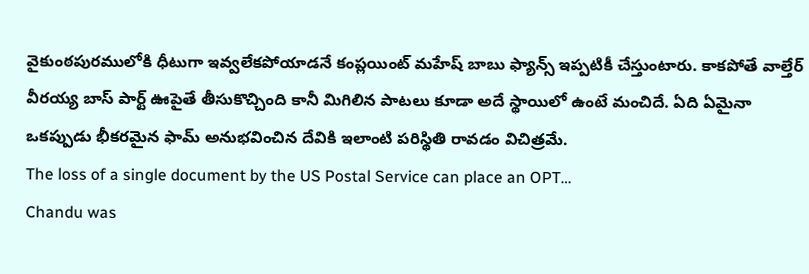వైకుంఠపురములోకి ధీటుగా ఇవ్వలేకపోయాడనే కంప్లయింట్ మహేష్ బాబు ఫ్యాన్స్ ఇప్పటికీ చేస్తుంటారు. కాకపోతే వాల్తేర్ వీరయ్య బాస్ పార్ట్ ఊపైతే తీసుకొచ్చింది కానీ మిగిలిన పాటలు కూడా అదే స్థాయిలో ఉంటే మంచిదే. ఏది ఏమైనా ఒకప్పుడు భీకరమైన ఫామ్ అనుభవించిన దేవికి ఇలాంటి పరిస్థితి రావడం విచిత్రమే.
The loss of a single document by the US Postal Service can place an OPT…
Chandu was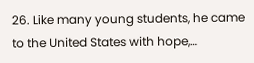26. Like many young students, he came to the United States with hope,…